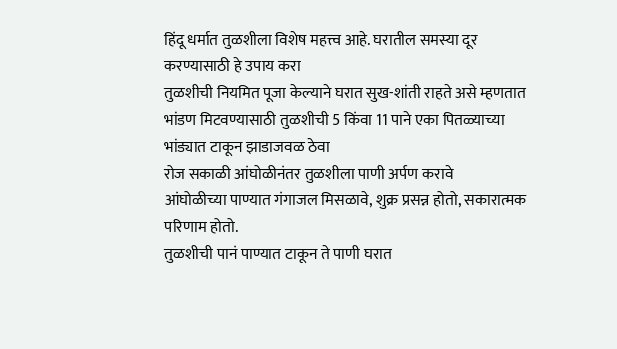हिंदू धर्मात तुळशीला विशेष महत्त्व आहे. घरातील समस्या दूर करण्यासाठी हे उपाय करा
तुळशीची नियमित पूजा केल्याने घरात सुख-शांती राहते असे म्हणतात
भांडण मिटवण्यासाठी तुळशीची 5 किंवा 11 पाने एका पितळ्याच्या भांड्यात टाकून झाडाजवळ ठेवा
रोज सकाळी आंघोळीनंतर तुळशीला पाणी अर्पण करावे
आंघोळीच्या पाण्यात गंगाजल मिसळावे, शुक्र प्रसन्न होतो, सकारात्मक परिणाम होतो.
तुळशीची पानं पाण्यात टाकून ते पाणी घरात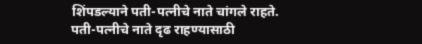शिंपडल्याने पती-पत्नीचे नाते चांगले राहते.
पती-पत्नीचे नाते दृढ राहण्यासाठी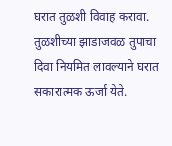घरात तुळशी विवाह करावा.
तुळशीच्या झाडाजवळ तुपाचा दिवा नियमित लावल्याने घरात सकारात्मक ऊर्जा येते.